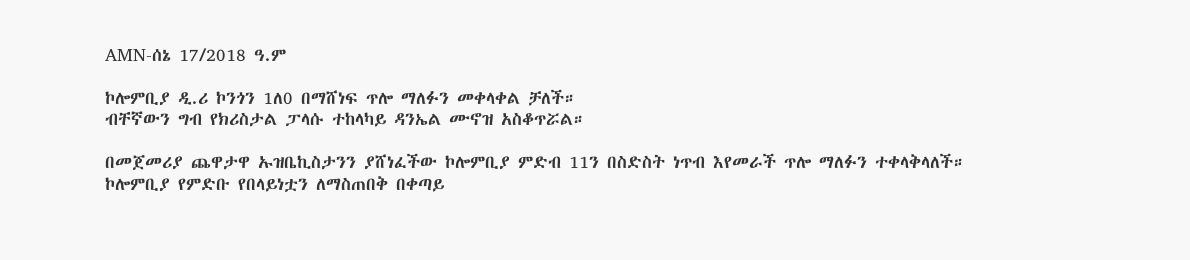AMN-ሰኔ 17/2018 ዓ.ም

ኮሎምቢያ ዲ.ሪ ኮንጎን 1ለ0 በማሸነፍ ጥሎ ማለፉን መቀላቀል ቻለች።
ብቸኛውን ግብ የክሪስታል ፓላሱ ተከላካይ ዳንኤል ሙኖዝ አስቆጥሯል።

በመጀመሪያ ጨዋታዋ ኡዝቤኪስታንን ያሸነፈችው ኮሎምቢያ ምድብ 11ን በስድስት ነጥብ እየመራች ጥሎ ማለፉን ተቀላቅላለች።
ኮሎምቢያ የምድቡ የበላይነቷን ለማስጠበቅ በቀጣይ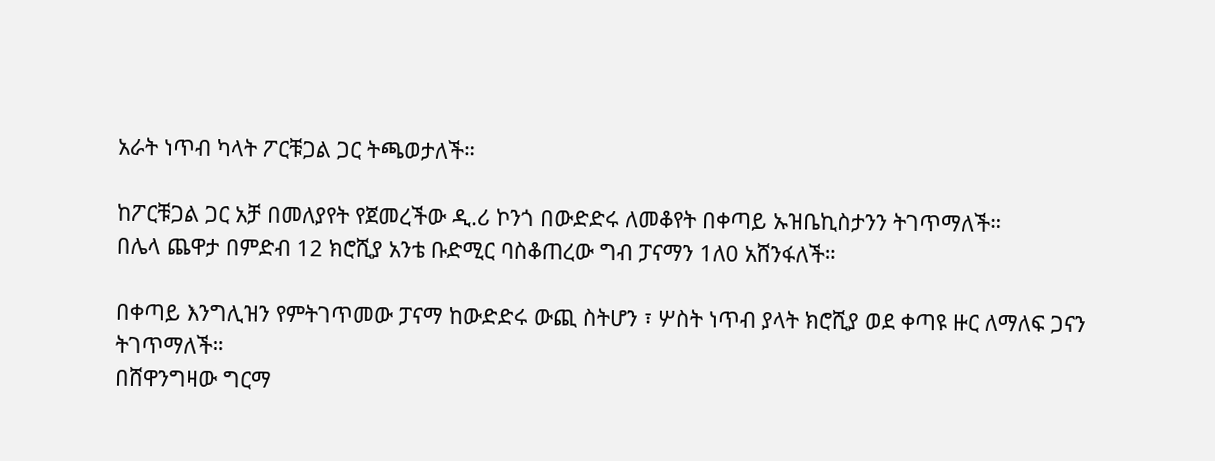አራት ነጥብ ካላት ፖርቹጋል ጋር ትጫወታለች።

ከፖርቹጋል ጋር አቻ በመለያየት የጀመረችው ዲ.ሪ ኮንጎ በውድድሩ ለመቆየት በቀጣይ ኡዝቤኪስታንን ትገጥማለች።
በሌላ ጨዋታ በምድብ 12 ክሮሺያ አንቴ ቡድሚር ባስቆጠረው ግብ ፓናማን 1ለ0 አሸንፋለች።

በቀጣይ እንግሊዝን የምትገጥመው ፓናማ ከውድድሩ ውጪ ስትሆን ፣ ሦስት ነጥብ ያላት ክሮሺያ ወደ ቀጣዩ ዙር ለማለፍ ጋናን ትገጥማለች።
በሸዋንግዛው ግርማ